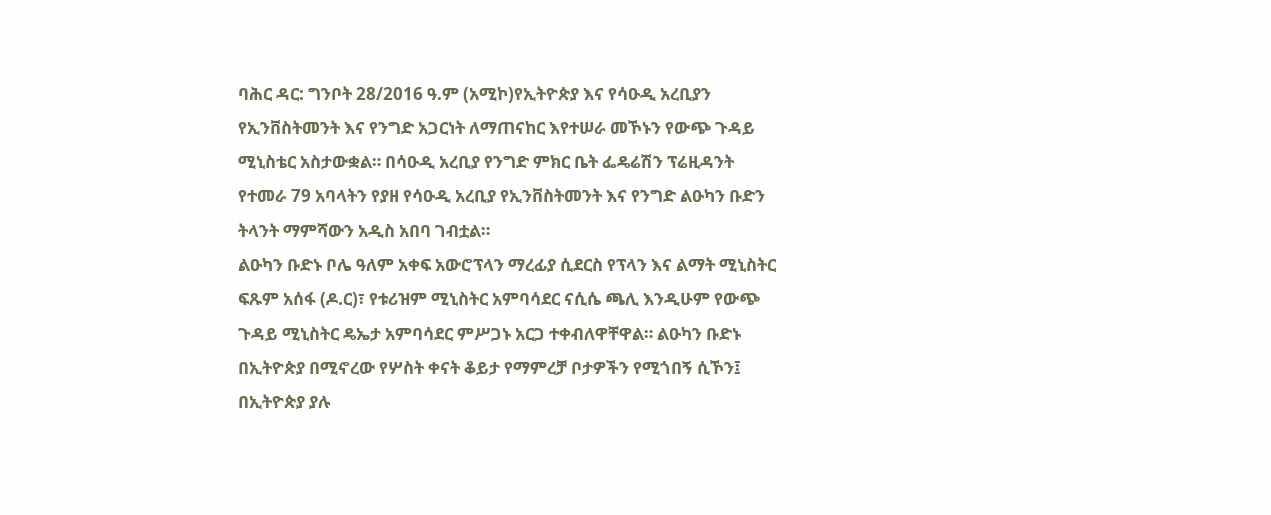ባሕር ዳር: ግንቦት 28/2016 ዓ.ም (አሚኮ)የኢትዮጵያ እና የሳዑዲ አረቢያን የኢንቨስትመንት እና የንግድ አጋርነት ለማጠናከር እየተሠራ መኾኑን የውጭ ጉዳይ ሚኒስቴር አስታውቋል። በሳዑዲ አረቢያ የንግድ ምክር ቤት ፌዴሬሽን ፕሬዚዳንት የተመራ 79 አባላትን የያዘ የሳዑዲ አረቢያ የኢንቨስትመንት እና የንግድ ልዑካን ቡድን ትላንት ማምሻውን አዲስ አበባ ገብቷል።
ልዑካን ቡድኑ ቦሌ ዓለም አቀፍ አውሮፕላን ማረፊያ ሲደርስ የፕላን እና ልማት ሚኒስትር ፍጹም አሰፋ (ዶ.ር)፣ የቱሪዝም ሚኒስትር አምባሳደር ናሲሴ ጫሊ እንዲሁም የውጭ ጉዳይ ሚኒስትር ዴኤታ አምባሳደር ምሥጋኑ አርጋ ተቀብለዋቸዋል። ልዑካን ቡድኑ በኢትዮጵያ በሚኖረው የሦስት ቀናት ቆይታ የማምረቻ ቦታዎችን የሚጎበኝ ሲኾን፤ በኢትዮጵያ ያሉ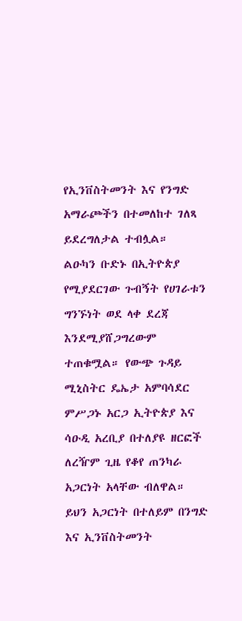የኢንቨስትመንት እና የንግድ አማራጮችን በተመለከተ ገለጻ ይደረግለታል ተብሏል።
ልዑካን ቡድኑ በኢትዮጵያ የሚያደርገው ጉብኝት የሀገራቱን ግንኙነት ወደ ላቀ ደረጃ እንደሚያሸጋግረውም ተጠቁሟል። የውጭ ጉዳይ ሚኒስትር ዴኤታ አምባሳደር ምሥጋኑ አርጋ ኢትዮጵያ እና ሳዑዲ አረቢያ በተለያዩ ዘርፎች ለረዥም ጊዜ የቆየ ጠንካራ አጋርነት አላቸው ብለዋል።
ይህን አጋርነት በተለይም በንግድ እና ኢንቨስትመንት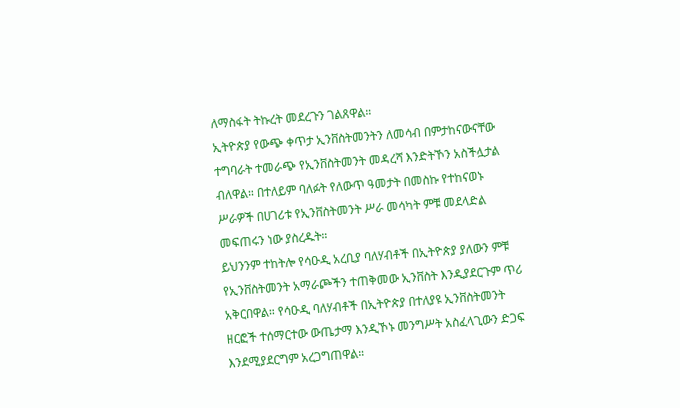ለማስፋት ትኩረት መደረጉን ገልጸዋል።
ኢትዮጵያ የውጭ ቀጥታ ኢንቨስትመንትን ለመሳብ በምታከናውናቸው ተግባራት ተመራጭ የኢንቨስትመንት መዳረሻ እንድትኾን አስችሏታል ብለዋል። በተለይም ባለፉት የለውጥ ዓመታት በመስኩ የተከናወኑ ሥራዎች በሀገሪቱ የኢንቨስትመንት ሥራ መሳካት ምቹ መደላድል መፍጠሩን ነው ያስረዱት።
ይህንንም ተከትሎ የሳዑዲ አረቢያ ባለሃብቶች በኢትዮጵያ ያለውን ምቹ የኢንቨስትመንት አማራጮችን ተጠቅመው ኢንቨስት እንዲያደርጉም ጥሪ አቅርበዋል። የሳዑዲ ባለሃብቶች በኢትዮጵያ በተለያዩ ኢንቨስትመንት ዘርፎች ተሰማርተው ውጤታማ እንዲኾኑ መንግሥት አስፈላጊውን ድጋፍ እንደሚያደርግም አረጋግጠዋል።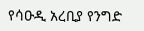የሳዑዲ አረቢያ የንግድ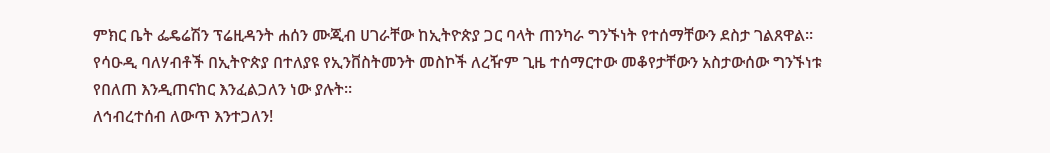ምክር ቤት ፌዴሬሽን ፕሬዚዳንት ሐሰን ሙጂብ ሀገራቸው ከኢትዮጵያ ጋር ባላት ጠንካራ ግንኙነት የተሰማቸውን ደስታ ገልጸዋል። የሳዑዲ ባለሃብቶች በኢትዮጵያ በተለያዩ የኢንቨስትመንት መስኮች ለረዥም ጊዜ ተሰማርተው መቆየታቸውን አስታውሰው ግንኙነቱ የበለጠ እንዲጠናከር እንፈልጋለን ነው ያሉት።
ለኅብረተሰብ ለውጥ እንተጋለን!